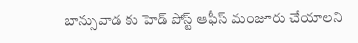బాన్సువాడ కు హెడ్ పోస్ట్ ఆఫీస్ మంజూరు చేయాలని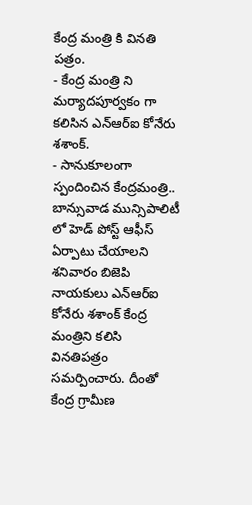కేంద్ర మంత్రి కి వినతి పత్రం.
- కేంద్ర మంత్రి ని మర్యాదపూర్వకం గా కలిసిన ఎన్ఆర్ఐ కోనేరు శశాంక్.
- సానుకూలంగా స్పందించిన కేంద్రమంత్రి..
బాన్సువాడ మున్సిపాలిటీ లో హెడ్ పోస్ట్ ఆఫీస్ ఏర్పాటు చేయాలని శనివారం బిజెపి నాయకులు ఎన్ఆర్ఐ కోనేరు శశాంక్ కేంద్ర మంత్రిని కలిసి వినతిపత్రం సమర్పించారు. దీంతో కేంద్ర గ్రామీణ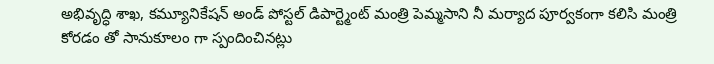అభివృద్ధి శాఖ, కమ్యూనికేషన్ అండ్ పోస్టల్ డిపార్ట్మెంట్ మంత్రి పెమ్మసాని నీ మర్యాద పూర్వకంగా కలిసి మంత్రి కోరడం తో సానుకూలం గా స్పందించినట్లు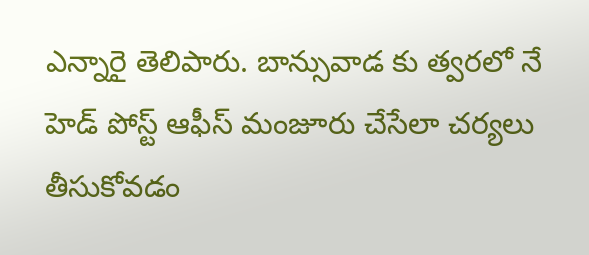ఎన్నారై తెలిపారు. బాన్సువాడ కు త్వరలో నే హెడ్ పోస్ట్ ఆఫీస్ మంజూరు చేసేలా చర్యలు తీసుకోవడం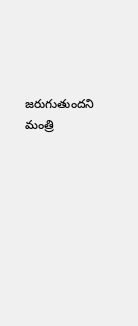జరుగుతుందని మంత్రి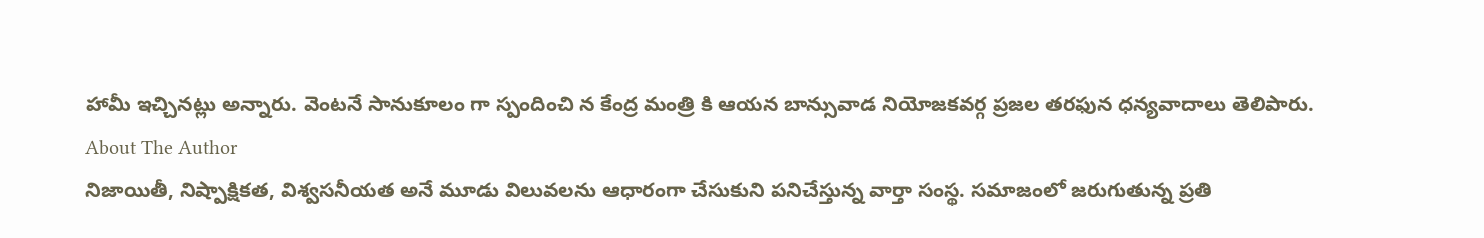హామీ ఇచ్చినట్లు అన్నారు. వెంటనే సానుకూలం గా స్పందించి న కేంద్ర మంత్రి కి ఆయన బాన్సువాడ నియోజకవర్గ ప్రజల తరఫున ధన్యవాదాలు తెలిపారు.
About The Author
నిజాయితీ, నిష్పాక్షికత, విశ్వసనీయత అనే మూడు విలువలను ఆధారంగా చేసుకుని పనిచేస్తున్న వార్తా సంస్థ. సమాజంలో జరుగుతున్న ప్రతి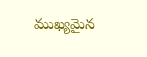ముఖ్యమైన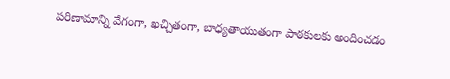పరిణామాన్ని వేగంగా, ఖచ్చితంగా, బాధ్యతాయుతంగా పాఠకులకు అందించడం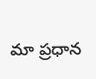మా ప్రధాన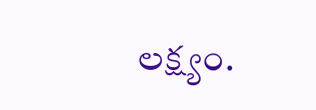లక్ష్యం.